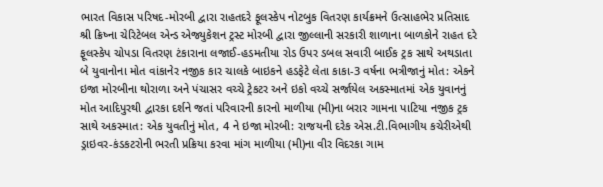ભારત વિકાસ પરિષદ-મોરબી દ્વારા રાહતદરે ફૂલસ્કેપ નોટબુક વિતરણ કાર્યક્રમને ઉત્સાહભેર પ્રતિસાદ શ્રી ક્રિષ્ના ચેરિટેબલ એન્ડ એજ્યુકેશન ટ્રસ્ટ મોરબી દ્વારા જીલ્લાની સરકારી શાળાના બાળકોને રાહત દરે ફૂલસ્કેપ ચોપડા વિતરણ ટંકારાના લજાઈ-હડમતીયા રોડ ઉપર ડબલ સવારી બાઈક ટ્રક સાથે અથડાતા બે યુવાનોના મોત વાંકાનેર નજીક કાર ચાલકે બાઇકને હડફેટે લેતા કાકા-3 વર્ષના ભત્રીજાનું મોત: એકને ઇજા મોરબીના થોરાળા અને પંચાસર વચ્ચે ટ્રેકટર અને ઇકો વચ્ચે સર્જાયેલ અકસ્માતમાં એક યુવાનનું મોત આદિપુરથી દ્વારકા દર્શને જતાં પરિવારની કારનો માળીયા (મી)ના બરાર ગામના પાટિયા નજીક ટ્રક સાથે અકસ્માત: એક યુવતીનું મોત, 4 ને ઇજા મોરબી: રાજયની દરેક એસ.ટી.વિભાગીય કચેરીએથી ડ્રાઇવર-કંડકટરોની ભરતી પ્રક્રિયા કરવા માંગ માળીયા (મી)ના વીર વિદરકા ગામ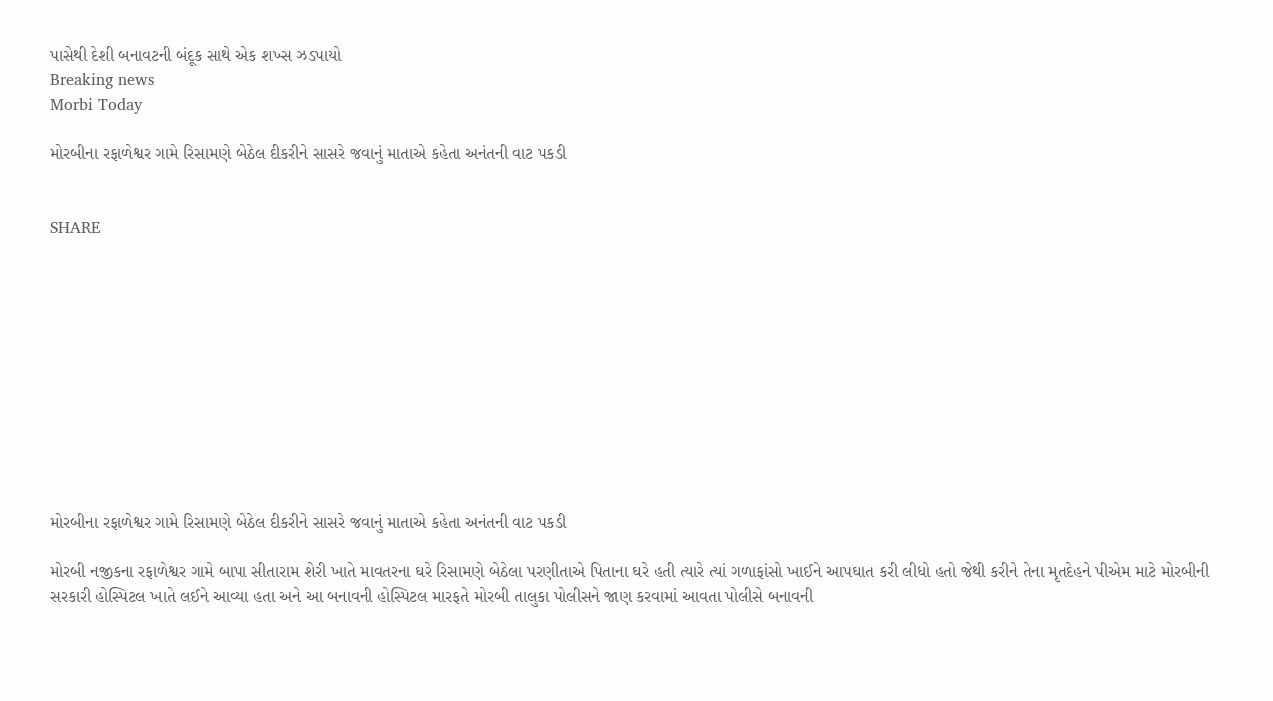પાસેથી દેશી બનાવટની બંદૂક સાથે એક શખ્સ ઝડપાયો
Breaking news
Morbi Today

મોરબીના રફાળેશ્વર ગામે રિસામણે બેઠેલ દીકરીને સાસરે જવાનું માતાએ કહેતા અનંતની વાટ પકડી


SHARE











મોરબીના રફાળેશ્વર ગામે રિસામણે બેઠેલ દીકરીને સાસરે જવાનું માતાએ કહેતા અનંતની વાટ પકડી

મોરબી નજીકના રફાળેશ્વર ગામે બાપા સીતારામ શેરી ખાતે માવતરના ઘરે રિસામણે બેઠેલા પરણીતાએ પિતાના ઘરે હતી ત્યારે ત્યાં ગળાફાંસો ખાઈને આપઘાત કરી લીધો હતો જેથી કરીને તેના મૃતદેહને પીએમ માટે મોરબીની સરકારી હોસ્પિટલ ખાતે લઈને આવ્યા હતા અને આ બનાવની હોસ્પિટલ મારફતે મોરબી તાલુકા પોલીસને જાણ કરવામાં આવતા પોલીસે બનાવની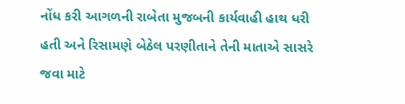નોંધ કરી આગળની રાબેતા મુજબની કાર્યવાહી હાથ ધરી હતી અને રિસામણે બેઠેલ પરણીતાને તેની માતાએ સાસરે જવા માટે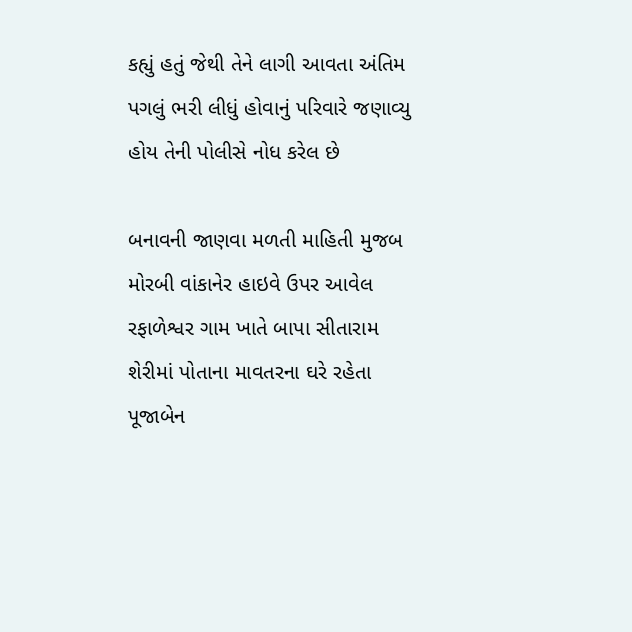કહ્યું હતું જેથી તેને લાગી આવતા અંતિમ પગલું ભરી લીધું હોવાનું પરિવારે જણાવ્યુ હોય તેની પોલીસે નોધ કરેલ છે

બનાવની જાણવા મળતી માહિતી મુજબ મોરબી વાંકાનેર હાઇવે ઉપર આવેલ રફાળેશ્વર ગામ ખાતે બાપા સીતારામ શેરીમાં પોતાના માવતરના ઘરે રહેતા પૂજાબેન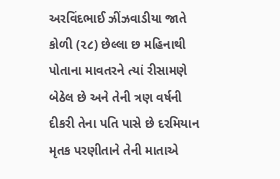અરવિંદભાઈ ઝીંઝવાડીયા જાતે કોળી (૨૮) છેલ્લા છ મહિનાથી પોતાના માવતરને ત્યાં રીસામણે બેઠેલ છે અને તેની ત્રણ વર્ષની દીકરી તેના પતિ પાસે છે દરમિયાન મૃતક પરણીતાને તેની માતાએ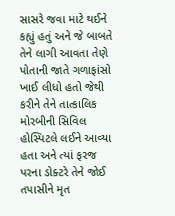સાસરે જવા માટે થઈને કહ્યું હતું અને જે બાબતે તેને લાગી આવતા તેણે પોતાની જાતે ગળાફાંસો ખાઈ લીધો હતો જેથી કરીને તેને તાત્કાલિક મોરબીની સિવિલ હોસ્પિટલે લઈને આવ્યા હતા અને ત્યાં ફરજ પરના ડોક્ટરે તેને જોઈ તપાસીને મૃત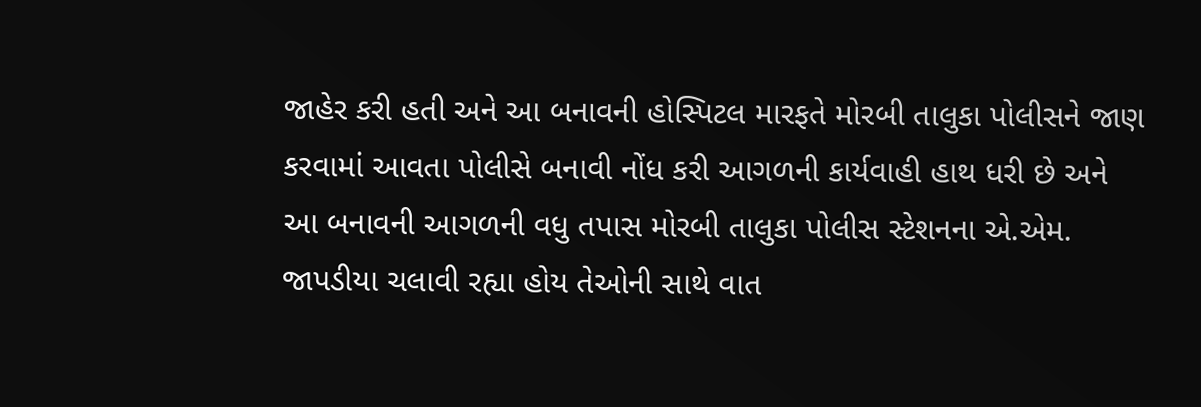જાહેર કરી હતી અને આ બનાવની હોસ્પિટલ મારફતે મોરબી તાલુકા પોલીસને જાણ કરવામાં આવતા પોલીસે બનાવી નોંધ કરી આગળની કાર્યવાહી હાથ ધરી છે અને આ બનાવની આગળની વધુ તપાસ મોરબી તાલુકા પોલીસ સ્ટેશનના એ.એમ. જાપડીયા ચલાવી રહ્યા હોય તેઓની સાથે વાત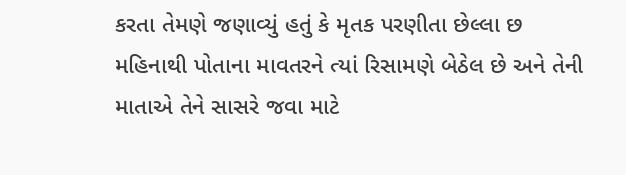કરતા તેમણે જણાવ્યું હતું કે મૃતક પરણીતા છેલ્લા છ મહિનાથી પોતાના માવતરને ત્યાં રિસામણે બેઠેલ છે અને તેની માતાએ તેને સાસરે જવા માટે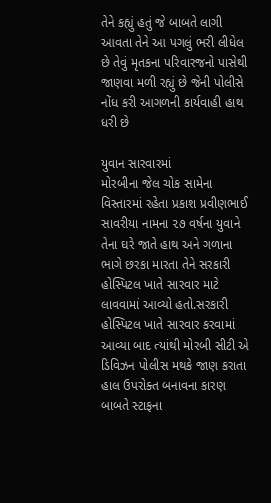તેને કહ્યું હતું જે બાબતે લાગી આવતા તેને આ પગલું ભરી લીધેલ છે તેવું મૃતકના પરિવારજનો પાસેથી જાણવા મળી રહ્યું છે જેની પોલીસે નોંધ કરી આગળની કાર્યવાહી હાથ ધરી છે

યુવાન સારવારમાં
મોરબીના જેલ ચોક સામેના વિસ્તારમાં રહેતા પ્રકાશ પ્રવીણભાઈ સાવરીયા નામના ૨૭ વર્ષના યુવાને તેના ઘરે જાતે હાથ અને ગળાના ભાગે છરકા મારતા તેને સરકારી હોસ્પિટલ ખાતે સારવાર માટે લાવવામાં આવ્યો હતો.સરકારી હોસ્પિટલ ખાતે સારવાર કરવામાં આવ્યા બાદ ત્યાંથી મોરબી સીટી એ ડિવિઝન પોલીસ મથકે જાણ કરાતા હાલ ઉપરોક્ત બનાવના કારણ બાબતે સ્ટાફના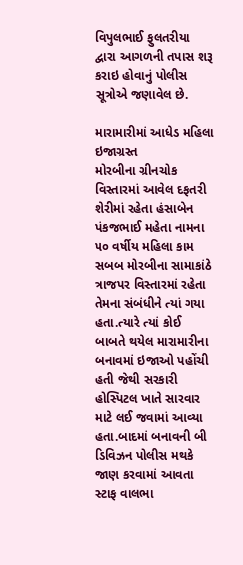વિપુલભાઈ ફુલતરીયા દ્વારા આગળની તપાસ શરૂ કરાઇ હોવાનું પોલીસ સૂત્રોએ જણાવેલ છે.

મારામારીમાં આધેડ મહિલા ઇજાગ્રસ્ત
મોરબીના ગ્રીનચોક વિસ્તારમાં આવેલ દફતરી શેરીમાં રહેતા હંસાબેન પંકજભાઈ મહેતા નામના ૫૦ વર્ષીય મહિલા કામ સબબ મોરબીના સામાકાંઠે ત્રાજપર વિસ્તારમાં રહેતા તેમના સંબંધીને ત્યાં ગયા હતા.ત્યારે ત્યાં કોઈ બાબતે થયેલ મારામારીના બનાવમાં ઇજાઓ પહોંચી હતી જેથી સરકારી હોસ્પિટલ ખાતે સારવાર માટે લઈ જવામાં આવ્યા હતા.બાદમાં બનાવની બી ડિવિઝન પોલીસ મથકે જાણ કરવામાં આવતા સ્ટાફ વાલભા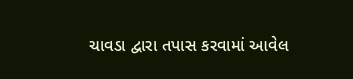ચાવડા દ્વારા તપાસ કરવામાં આવેલ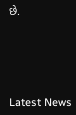છે.






Latest News